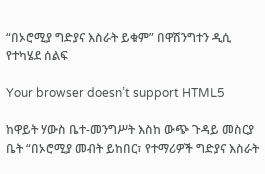“በኦሮሚያ ግድያና እስራት ይቁም” በዋሽንግተን ዲሲ የተካሄደ ሰልፍ

Your browser doesn’t support HTML5

ከዋይት ሃውስ ቤተ-መንግሥት እስከ ውጭ ጉዳይ መስርያ ቤት “በኦሮሚያ መብት ይከበር፣ የተማሪዎች ግድያና እስራት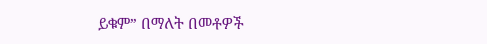ይቁም” በማለት በመቶዎች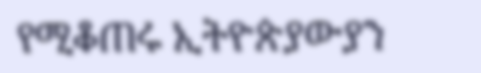የሚቆጠሩ ኢትዮጵያውያን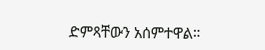ድምጻቸውን አሰምተዋል።